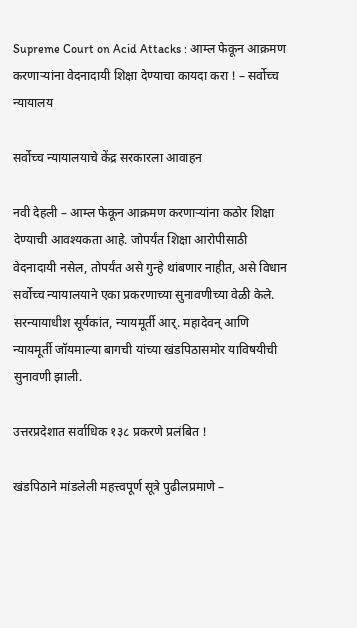Supreme Court on Acid Attacks : आम्ल फेकून आक्रमण करणार्‍यांना वेदनादायी शिक्षा देण्याचा कायदा करा ! – सर्वोच्च न्यायालय

सर्वोच्च न्यायालयाचे केंद्र सरकारला आवाहन

नवी देहली – आम्ल फेकून आक्रमण करणार्‍यांना कठोर शिक्षा देण्याची आवश्यकता आहे. जोपर्यंत शिक्षा आरोपीसाठी वेदनादायी नसेल, तोपर्यंत असे गुन्हे थांबणार नाहीत, असे विधान सर्वोच्च न्यायालयाने एका प्रकरणाच्या सुनावणीच्या वेळी केले. सरन्यायाधीश सूर्यकांत, न्यायमूर्ती आर्. महादेवन् आणि न्यायमूर्ती जॉयमाल्या बागची यांच्या खंडपिठासमोर याविषयीची सुनावणी झाली.

उत्तरप्रदेशात सर्वाधिक १३८ प्रकरणे प्रलंबित !

खंडपिठाने मांडलेली महत्त्वपूर्ण सूत्रे पुढीलप्रमाणे –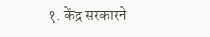१. केंद्र सरकारने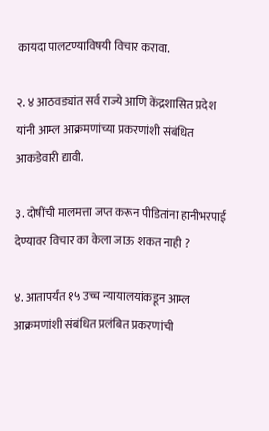कायदा पालटण्याविषयी विचार करावा.

२. ४ आठवड्यांत सर्व राज्ये आणि केंद्रशासित प्रदेश यांनी आम्ल आक्रमणांच्या प्रकरणांशी संबंधित आकडेवारी द्यावी.

३. दोषींची मालमत्ता जप्त करून पीडितांना हानीभरपाई देण्यावर विचार का केला जाऊ शकत नाही ?

४. आतापर्यंत १५ उच्च न्यायालयांकडून आम्ल आक्रमणांशी संबंधित प्रलंबित प्रकरणांची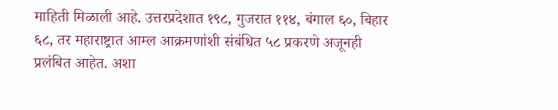माहिती मिळाली आहे. उत्तरप्रदेशात १९८, गुजरात ११४, बंगाल ६०, बिहार ६८, तर महाराष्ट्रात आम्ल आक्रमणांशी संबंधित ५८ प्रकरणे अजूनही प्रलंबित आहेत. अशा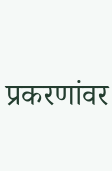प्रकरणांवर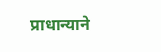प्राधान्याने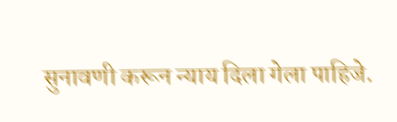सुनावणी करून न्याय दिला गेला पाहिजे.